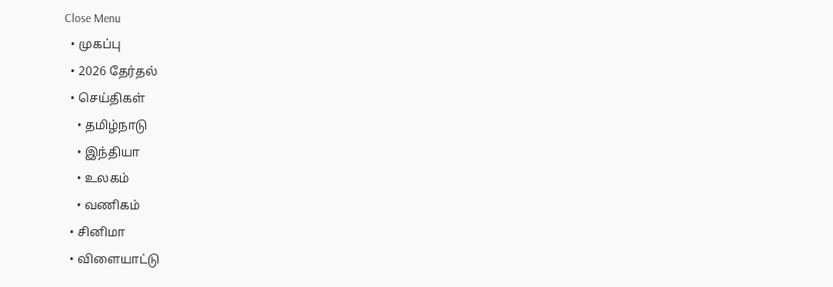Close Menu
  • முகப்பு
  • 2026 தேர்தல்
  • செய்திகள்
    • தமிழ்நாடு
    • இந்தியா
    • உலகம்
    • வணிகம்
  • சினிமா
  • விளையாட்டு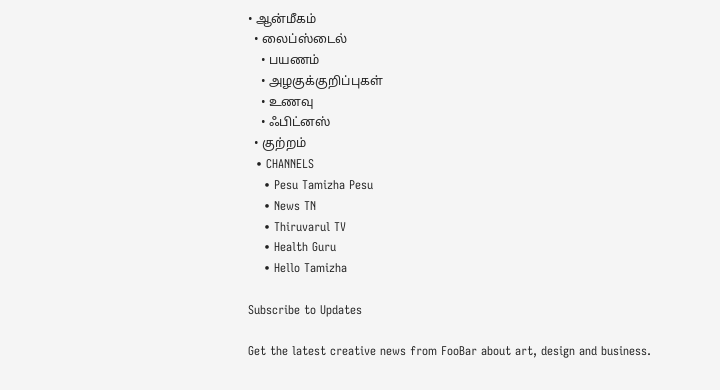• ஆன்மீகம்
  • லைப்ஸ்டைல்
    • பயணம்
    • அழகுக்குறிப்புகள்
    • உணவு
    • ஃபிட்னஸ்
  • குற்றம்
  • CHANNELS
    • Pesu Tamizha Pesu
    • News TN
    • Thiruvarul TV
    • Health Guru
    • Hello Tamizha

Subscribe to Updates

Get the latest creative news from FooBar about art, design and business.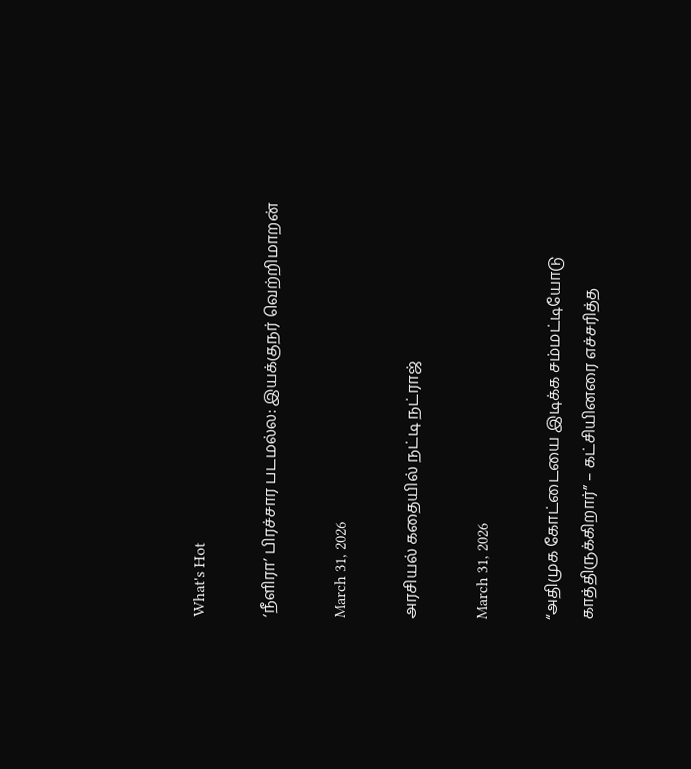What's Hot

‘நீளிரா’ பிரச்சார படமல்ல: இயக்குநர் வெற்றிமாறன்

March 31, 2026

அரசியல் கதையில் நட்டி நட்ராஜ்

March 31, 2026

“அதிமுக கோட்டையை இடிக்க சம்மட்டியோடு காத்திருக்கிறார்” – கட்சியினரை எச்சரித்த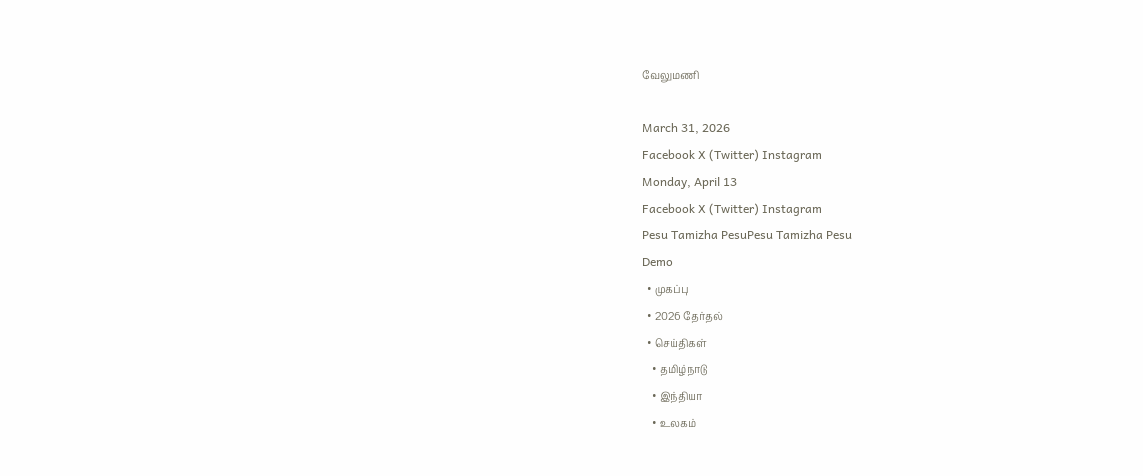வேலுமணி

March 31, 2026
Facebook X (Twitter) Instagram
Monday, April 13
Facebook X (Twitter) Instagram
Pesu Tamizha PesuPesu Tamizha Pesu
Demo
  • முகப்பு
  • 2026 தேர்தல்
  • செய்திகள்
    • தமிழ்நாடு
    • இந்தியா
    • உலகம்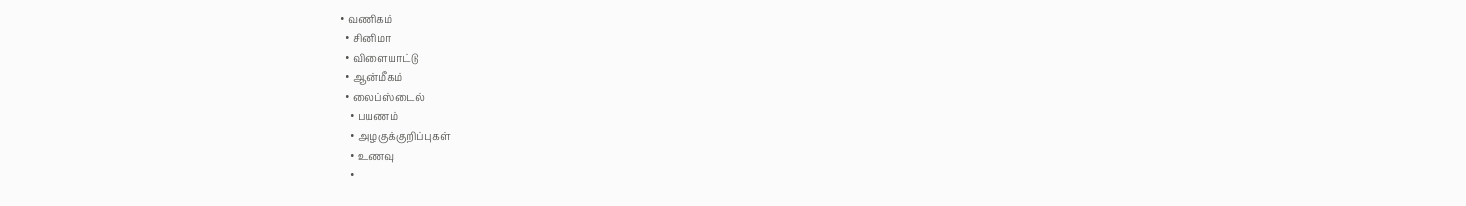• வணிகம்
  • சினிமா
  • விளையாட்டு
  • ஆன்மீகம்
  • லைப்ஸ்டைல்
    • பயணம்
    • அழகுக்குறிப்புகள்
    • உணவு
    •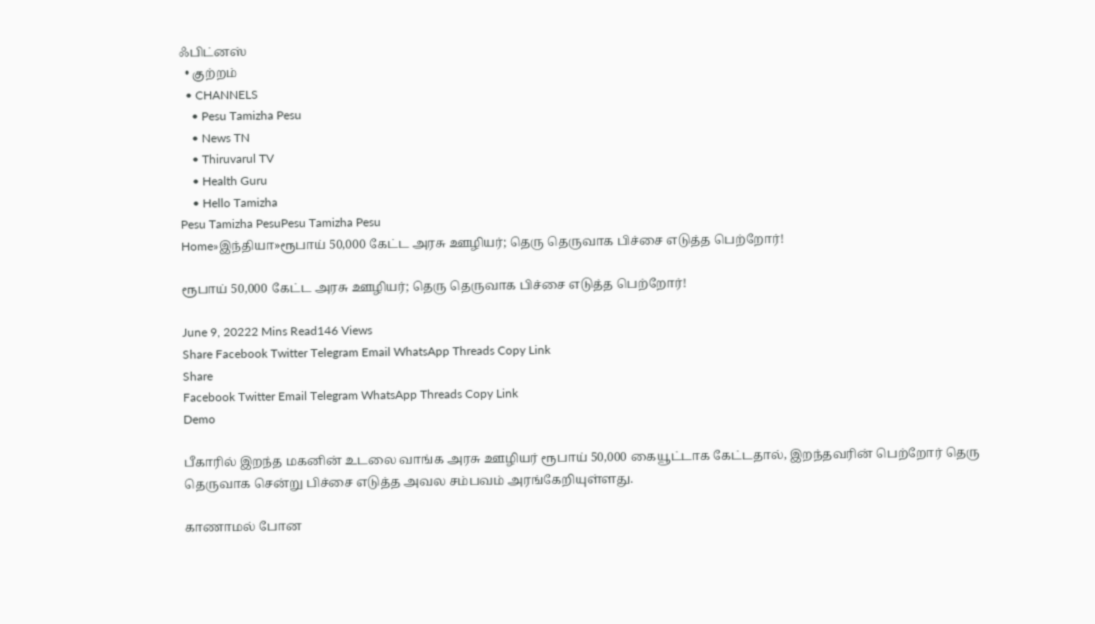ஃபிட்னஸ்
  • குற்றம்
  • CHANNELS
    • Pesu Tamizha Pesu
    • News TN
    • Thiruvarul TV
    • Health Guru
    • Hello Tamizha
Pesu Tamizha PesuPesu Tamizha Pesu
Home»இந்தியா»ரூபாய் 50,000 கேட்ட அரசு ஊழியர்; தெரு தெருவாக பிச்சை எடுத்த பெற்றோர்!

ரூபாய் 50,000 கேட்ட அரசு ஊழியர்; தெரு தெருவாக பிச்சை எடுத்த பெற்றோர்!

June 9, 20222 Mins Read146 Views
Share Facebook Twitter Telegram Email WhatsApp Threads Copy Link
Share
Facebook Twitter Email Telegram WhatsApp Threads Copy Link
Demo

பீகாரில் இறந்த மகனின் உடலை வாங்க அரசு ஊழியர் ரூபாய் 50,000 கையூட்டாக கேட்டதால், இறந்தவரின் பெற்றோர் தெரு தெருவாக சென்று பிச்சை எடுத்த அவல சம்பவம் அரங்கேறியுள்ளது.

காணாமல் போன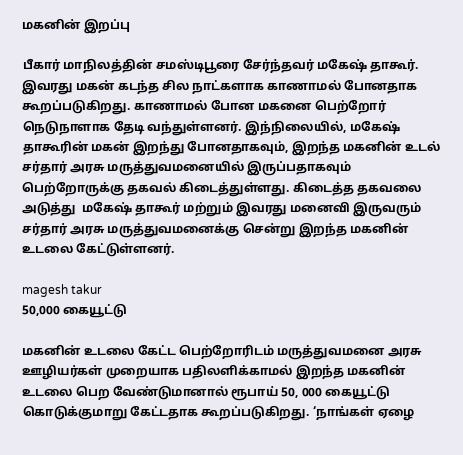மகனின் இறப்பு

பீகார் மாநிலத்தின் சமஸ்டிபூரை சேர்ந்தவர் மகேஷ் தாகூர். இவரது மகன் கடந்த சில நாட்களாக காணாமல் போனதாக கூறப்படுகிறது. காணாமல் போன மகனை பெற்றோர் நெடுநாளாக தேடி வந்துள்ளனர். இந்நிலையில், மகேஷ் தாகூரின் மகன் இறந்து போனதாகவும், இறந்த மகனின் உடல் சர்தார் அரசு மருத்துவமனையில் இருப்பதாகவும் பெற்றோருக்கு தகவல் கிடைத்துள்ளது. கிடைத்த தகவலை அடுத்து  மகேஷ் தாகூர் மற்றும் இவரது மனைவி இருவரும் சர்தார் அரசு மருத்துவமனைக்கு சென்று இறந்த மகனின் உடலை கேட்டுள்ளனர்.

magesh takur
50,000 கையூட்டு

மகனின் உடலை கேட்ட பெற்றோரிடம் மருத்துவமனை அரசு ஊழியர்கள் முறையாக பதிலளிக்காமல் இறந்த மகனின் உடலை பெற வேண்டுமானால் ரூபாய் 50, 000 கையூட்டு கொடுக்குமாறு கேட்டதாக கூறப்படுகிறது. ‘நாங்கள் ஏழை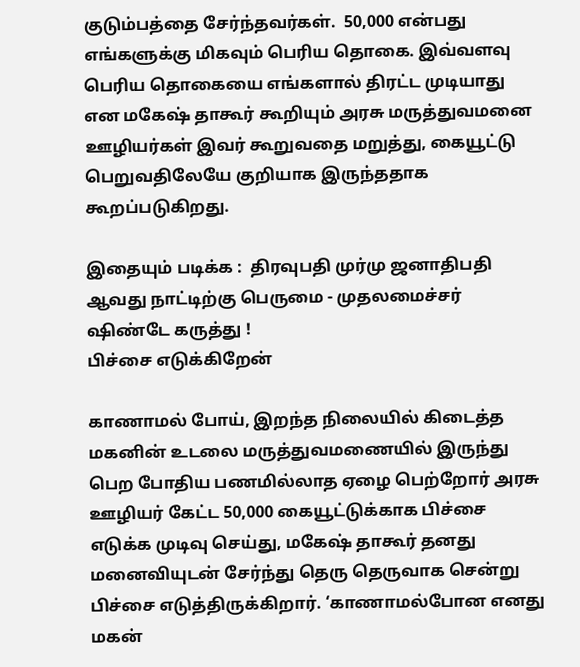குடும்பத்தை சேர்ந்தவர்கள்.  50,000 என்பது எங்களுக்கு மிகவும் பெரிய தொகை. இவ்வளவு பெரிய தொகையை எங்களால் திரட்ட முடியாது என மகேஷ் தாகூர் கூறியும் அரசு மருத்துவமனை ஊழியர்கள் இவர் கூறுவதை மறுத்து, கையூட்டு பெறுவதிலேயே குறியாக இருந்ததாக கூறப்படுகிறது.

இதையும் படிக்க :  திரவுபதி முர்மு ஜனாதிபதி ஆவது நாட்டிற்கு பெருமை - முதலமைச்சர் ஷிண்டே கருத்து !
பிச்சை எடுக்கிறேன்

காணாமல் போய், இறந்த நிலையில் கிடைத்த மகனின் உடலை மருத்துவமணையில் இருந்து பெற போதிய பணமில்லாத ஏழை பெற்றோர் அரசு ஊழியர் கேட்ட 50,000 கையூட்டுக்காக பிச்சை எடுக்க முடிவு செய்து, மகேஷ் தாகூர் தனது மனைவியுடன் சேர்ந்து தெரு தெருவாக சென்று பிச்சை எடுத்திருக்கிறார். ‘காணாமல்போன எனது மகன்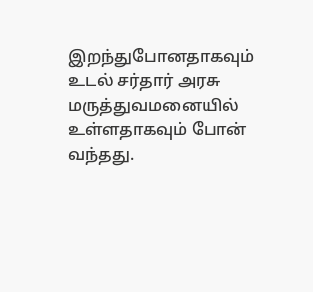இறந்துபோனதாகவும் உடல் சர்தார் அரசு மருத்துவமனையில் உள்ளதாகவும் போன் வந்தது.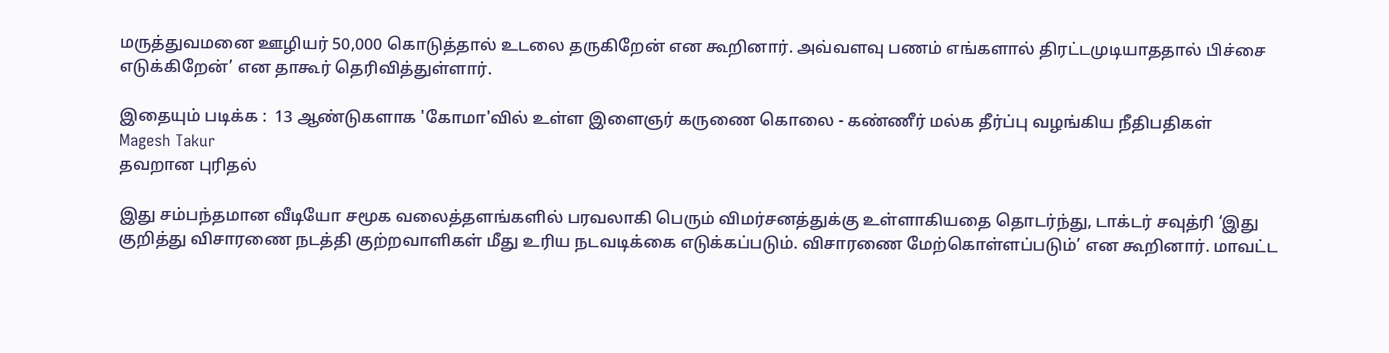மருத்துவமனை ஊழியர் 50,000 கொடுத்தால் உடலை தருகிறேன் என கூறினார். அவ்வளவு பணம் எங்களால் திரட்டமுடியாததால் பிச்சை எடுக்கிறேன்’ என தாகூர் தெரிவித்துள்ளார்.

இதையும் படிக்க :  13 ஆண்டுகளாக 'கோமா'வில் உள்ள இளைஞர் கருணை கொலை - கண்ணீர் மல்க தீர்ப்பு வழங்கிய நீதிபதிகள்
Magesh Takur
தவறான புரிதல்

இது சம்பந்தமான வீடியோ சமூக வலைத்தளங்களில் பரவலாகி பெரும் விமர்சனத்துக்கு உள்ளாகியதை தொடர்ந்து, டாக்டர் சவுத்ரி ‘இது குறித்து விசாரணை நடத்தி குற்றவாளிகள் மீது உரிய நடவடிக்கை எடுக்கப்படும். விசாரணை மேற்கொள்ளப்படும்’ என கூறினார். மாவட்ட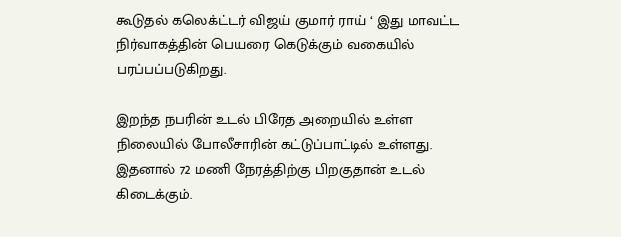கூடுதல் கலெக்ட்டர் விஜய் குமார் ராய் ‘ இது மாவட்ட நிர்வாகத்தின் பெயரை கெடுக்கும் வகையில் பரப்பப்படுகிறது.

இறந்த நபரின் உடல் பிரேத அறையில் உள்ள நிலையில் போலீசாரின் கட்டுப்பாட்டில் உள்ளது. இதனால் 72 மணி நேரத்திற்கு பிறகுதான் உடல் கிடைக்கும்.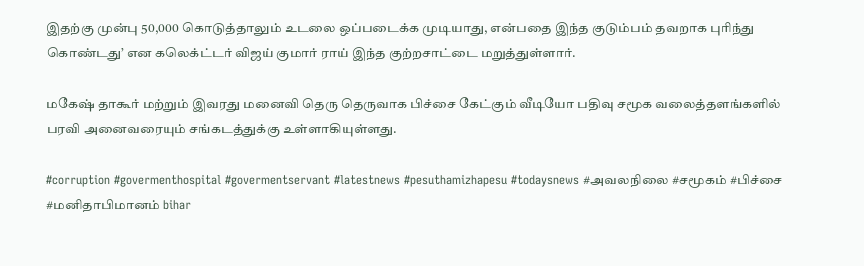இதற்கு முன்பு 50,000 கொடுத்தாலும் உடலை ஒப்படைக்க முடியாது, என்பதை இந்த குடும்பம் தவறாக புரிந்து கொண்டது’ என கலெக்ட்டர் விஜய் குமார் ராய் இந்த குற்றசாட்டை மறுத்துள்ளார்.

மகேஷ் தாகூர் மற்றும் இவரது மனைவி தெரு தெருவாக பிச்சை கேட்கும் வீடியோ பதிவு சமூக வலைத்தளங்களில் பரவி அனைவரையும் சங்கடத்துக்கு உள்ளாகியுள்ளது.

#corruption #govermenthospital #govermentservant #latestnews #pesuthamizhapesu #todaysnews #அவலநிலை #சமூகம் #பிச்சை #மனிதாபிமானம் bihar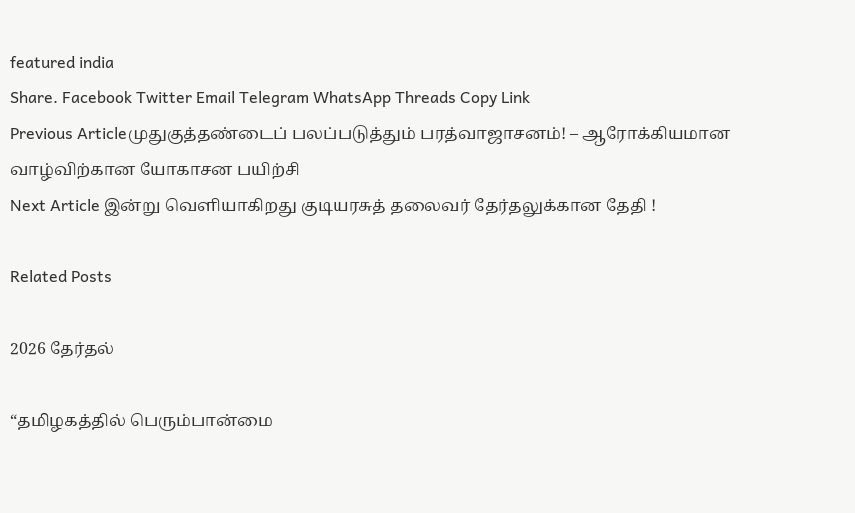featured india
Share. Facebook Twitter Email Telegram WhatsApp Threads Copy Link
Previous Articleமுதுகுத்தண்டைப் பலப்படுத்தும் பரத்வாஜாசனம்! – ஆரோக்கியமான வாழ்விற்கான யோகாசன பயிற்சி
Next Article இன்று வெளியாகிறது குடியரசுத் தலைவர் தேர்தலுக்கான தேதி !

Related Posts

2026 தேர்தல்

“தமிழகத்தில் பெரும்பான்மை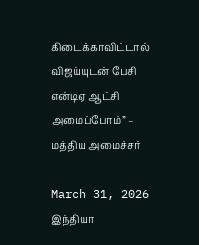கிடைக்காவிட்டால் விஜய்யுடன் பேசி என்டிஏ ஆட்சி அமைப்போம்” – மத்திய அமைச்சர்

March 31, 2026
இந்தியா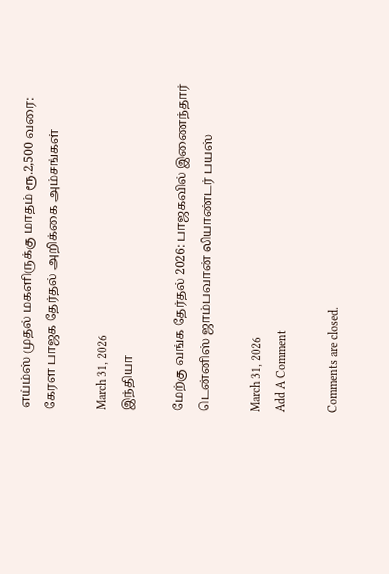எய்ம்ஸ் முதல் மகளிருக்கு மாதம் ரூ.2,500 வரை: கேரள பாஜக தேர்தல் அறிக்கை அம்சங்கள்

March 31, 2026
இந்தியா

மேற்கு வங்க தேர்தல் 2026: பாஜகவில் இணைந்தார் டென்னிஸ் ஜாம்பவான் லியாண்டர் பயஸ்

March 31, 2026
Add A Comment

Comments are closed.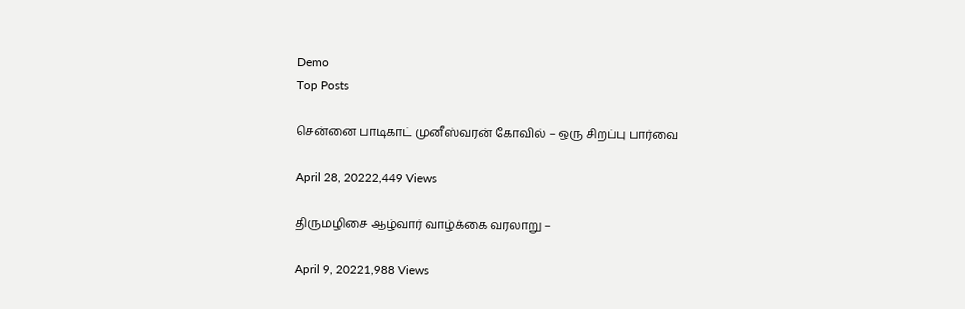Demo
Top Posts

சென்னை பாடிகாட் முனீஸ்வரன் கோவில் – ஒரு சிறப்பு பார்வை

April 28, 20222,449 Views

திருமழிசை ஆழ்வார் வாழ்க்கை வரலாறு –

April 9, 20221,988 Views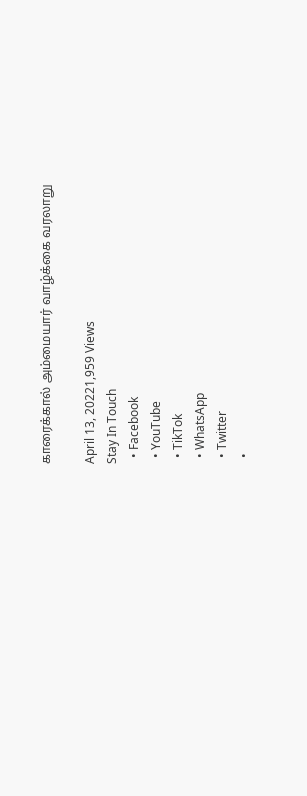காரைக்கால் அம்மையார் வாழ்க்கை வரலாறு

April 13, 20221,959 Views
Stay In Touch
  • Facebook
  • YouTube
  • TikTok
  • WhatsApp
  • Twitter
  •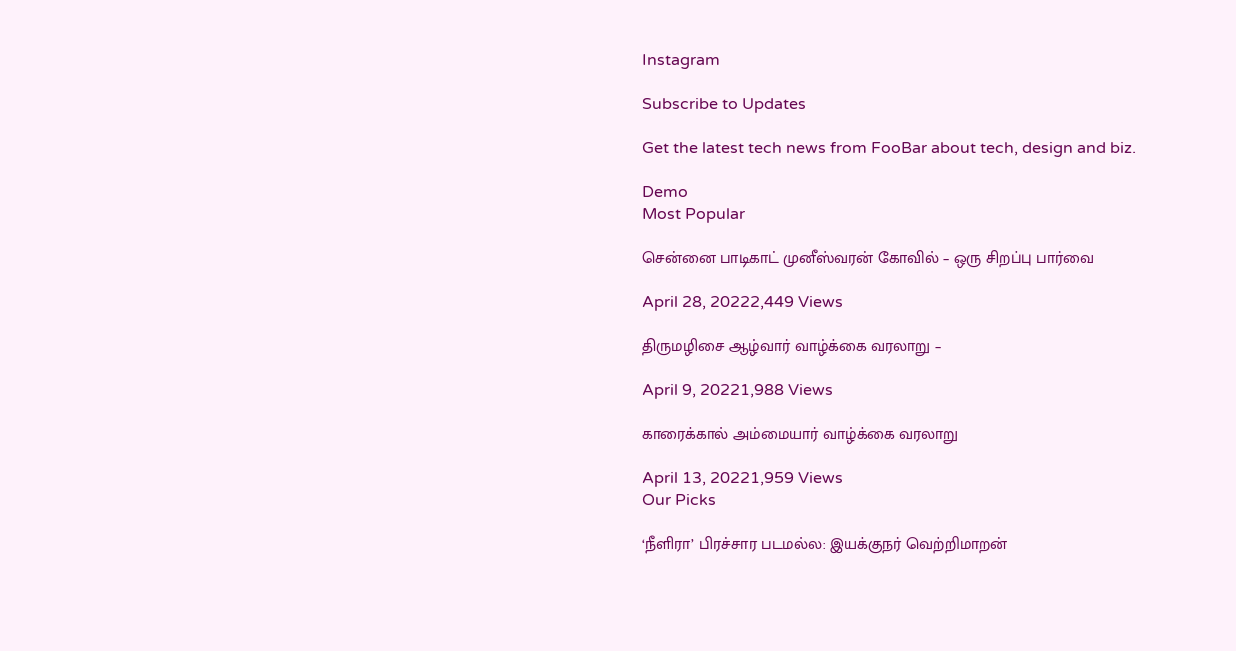Instagram

Subscribe to Updates

Get the latest tech news from FooBar about tech, design and biz.

Demo
Most Popular

சென்னை பாடிகாட் முனீஸ்வரன் கோவில் – ஒரு சிறப்பு பார்வை

April 28, 20222,449 Views

திருமழிசை ஆழ்வார் வாழ்க்கை வரலாறு –

April 9, 20221,988 Views

காரைக்கால் அம்மையார் வாழ்க்கை வரலாறு

April 13, 20221,959 Views
Our Picks

‘நீளிரா’ பிரச்சார படமல்ல: இயக்குநர் வெற்றிமாறன்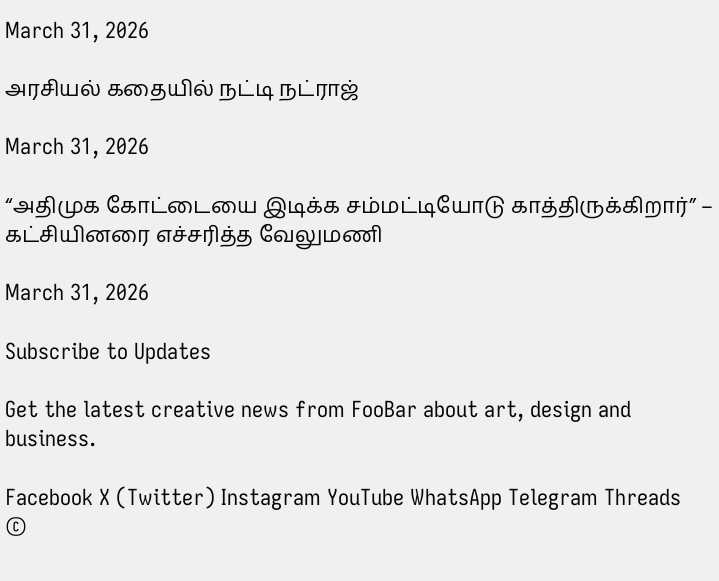March 31, 2026

அரசியல் கதையில் நட்டி நட்ராஜ்

March 31, 2026

“அதிமுக கோட்டையை இடிக்க சம்மட்டியோடு காத்திருக்கிறார்” – கட்சியினரை எச்சரித்த வேலுமணி

March 31, 2026

Subscribe to Updates

Get the latest creative news from FooBar about art, design and business.

Facebook X (Twitter) Instagram YouTube WhatsApp Telegram Threads
©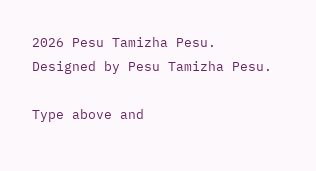2026 Pesu Tamizha Pesu. Designed by Pesu Tamizha Pesu.

Type above and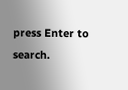press Enter to search.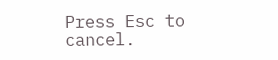Press Esc to cancel.